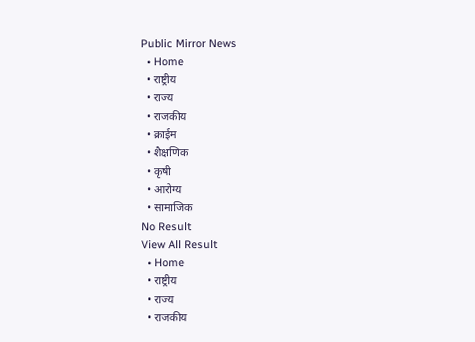Public Mirror News
  • Home
  • राष्ट्रीय
  • राज्य
  • राजकीय
  • क्राईम
  • शैक्षणिक
  • कृषी
  • आरोग्य
  • सामाजिक
No Result
View All Result
  • Home
  • राष्ट्रीय
  • राज्य
  • राजकीय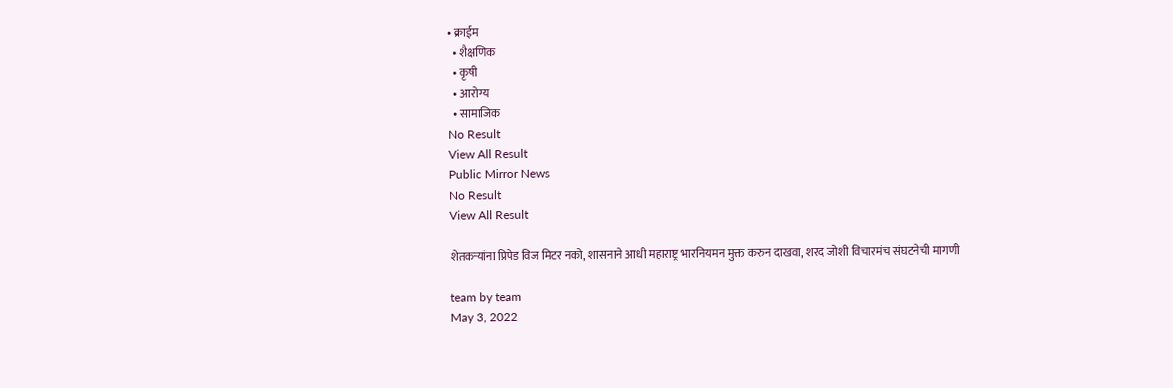• क्राईम
  • शैक्षणिक
  • कृषी
  • आरोग्य
  • सामाजिक
No Result
View All Result
Public Mirror News
No Result
View All Result

शेतकऱ्यांना प्रिपेड विज मिटर नको, शासनाने आधी महाराष्ट्र भारनियमन मुक्त करुन दाखवा, शरद जोशी विचारमंच संघटनेची मागणी

team by team
May 3, 2022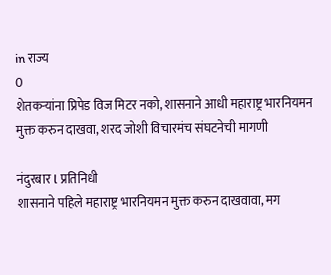in राज्य
0
शेतकऱ्यांना प्रिपेड विज मिटर नको, शासनाने आधी महाराष्ट्र भारनियमन मुक्त करुन दाखवा, शरद जोशी विचारमंच संघटनेची मागणी

नंदुरबार l प्रतिनिधी
शासनाने पहिले महाराष्ट्र भारनियमन मुक्त करुन दाखवावा, मग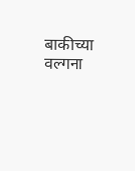बाकीच्या वल्गना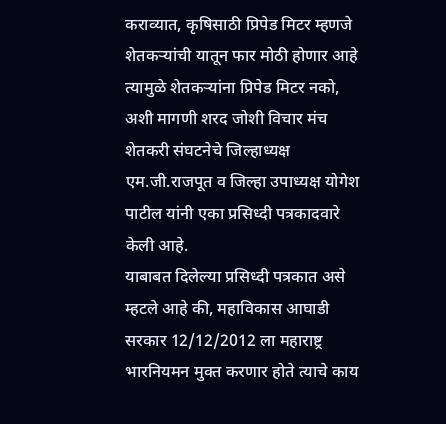कराव्यात, कृषिसाठी प्रिपेड मिटर म्हणजे शेतकऱ्यांची यातून फार मोठी होणार आहे त्यामुळे शेतकऱ्यांना प्रिपेड मिटर नको, अशी मागणी शरद जोशी विचार मंच शेतकरी संघटनेचे जिल्हाध्यक्ष एम.जी.राजपूत व जिल्हा उपाध्यक्ष योगेश पाटील यांनी एका प्रसिध्दी पत्रकादवारे केली आहे.
याबाबत दिलेल्या प्रसिध्दी पत्रकात असे म्हटले आहे की, महाविकास आघाडी सरकार 12/12/2012 ला महाराष्ट्र भारनियमन मुक्त करणार होते त्याचे काय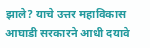झाले? याचे उत्तर महाविकास आघाडी सरकारने आधी दयावे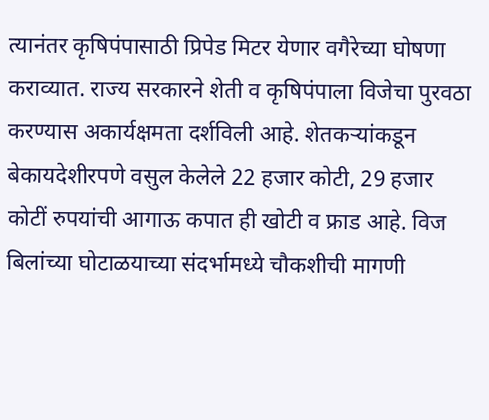त्यानंतर कृषिपंपासाठी प्रिपेड मिटर येणार वगैरेच्या घोषणा कराव्यात. राज्य सरकारने शेती व कृषिपंपाला विजेचा पुरवठा करण्यास अकार्यक्षमता दर्शविली आहे. शेतकऱ्यांकडून बेकायदेशीरपणे वसुल केलेले 22 हजार कोटी, 29 हजार कोटीं रुपयांची आगाऊ कपात ही खोटी व फ्राड आहे. विज बिलांच्या घोटाळयाच्या संदर्भामध्ये चौकशीची मागणी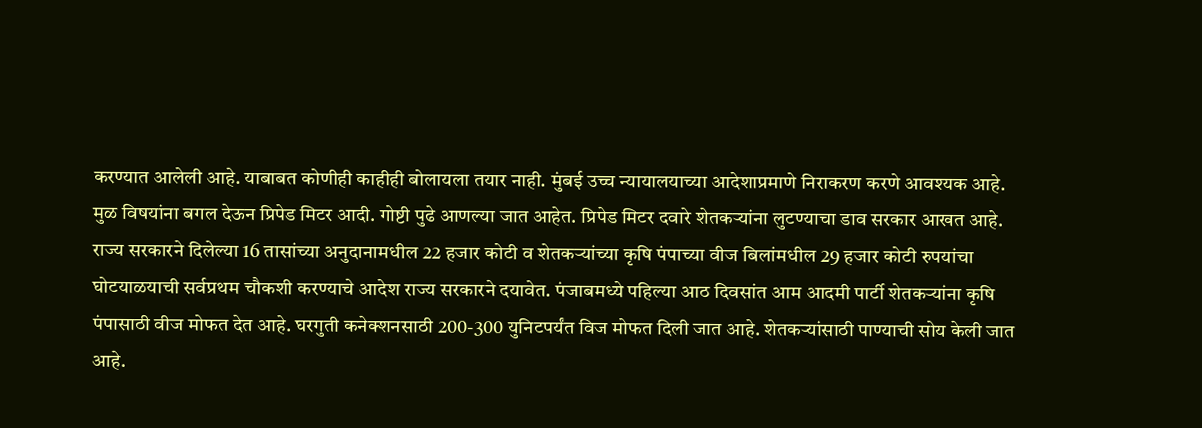करण्यात आलेली आहे. याबाबत कोणीही काहीही बोलायला तयार नाही. मुंबई उच्च न्यायालयाच्या आदेशाप्रमाणे निराकरण करणे आवश्यक आहे. मुळ विषयांना बगल देऊन प्रिपेड मिटर आदी. गोष्टी पुढे आणल्या जात आहेत. प्रिपेड मिटर दवारे शेतकऱ्यांना लुटण्याचा डाव सरकार आखत आहे. राज्य सरकारने दिलेल्या 16 तासांच्या अनुदानामधील 22 हजार कोटी व शेतकऱ्यांच्या कृषि पंपाच्या वीज बिलांमधील 29 हजार कोटी रुपयांचा घोटयाळयाची सर्वप्रथम चौकशी करण्याचे आदेश राज्य सरकारने दयावेत. पंजाबमध्ये पहिल्या आठ दिवसांत आम आदमी पार्टी शेतकऱ्यांना कृषि पंपासाठी वीज मोफत देत आहे. घरगुती कनेक्शनसाठी 200-300 युनिटपर्यंत विज मोफत दिली जात आहे. शेतकऱ्यांसाठी पाण्याची सोय केली जात आहे.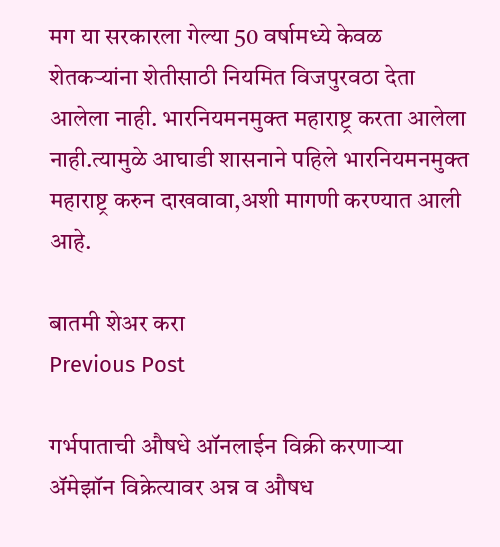मग या सरकारला गेल्या 50 वर्षामध्ये केवळ शेतकऱ्यांना शेतीसाठी नियमित विजपुरवठा देता आलेला नाही. भारनियमनमुक्त महाराष्ट्र करता आलेला नाही.त्यामुळे आघाडी शासनाने पहिले भारनियमनमुक्त महाराष्ट्र करुन दाखवावा,अशी मागणी करण्यात आली आहे.

बातमी शेअर करा
Previous Post

गर्भपाताची औषधे ऑनलाईन विक्री करणाऱ्या ॲमेझॉन विक्रेत्यावर अन्न व औषध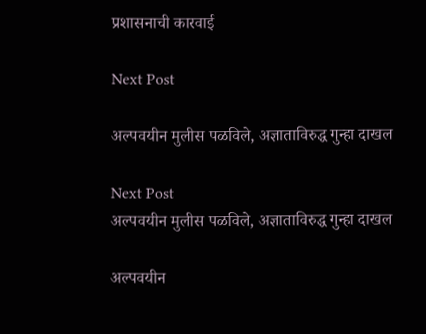प्रशासनाची कारवाई

Next Post

अल्पवयीन मुलीस पळविले, अज्ञाताविरुद्ध गुन्हा दाखल

Next Post
अल्पवयीन मुलीस पळविले, अज्ञाताविरुद्ध गुन्हा दाखल

अल्पवयीन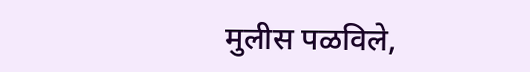मुलीस पळविले,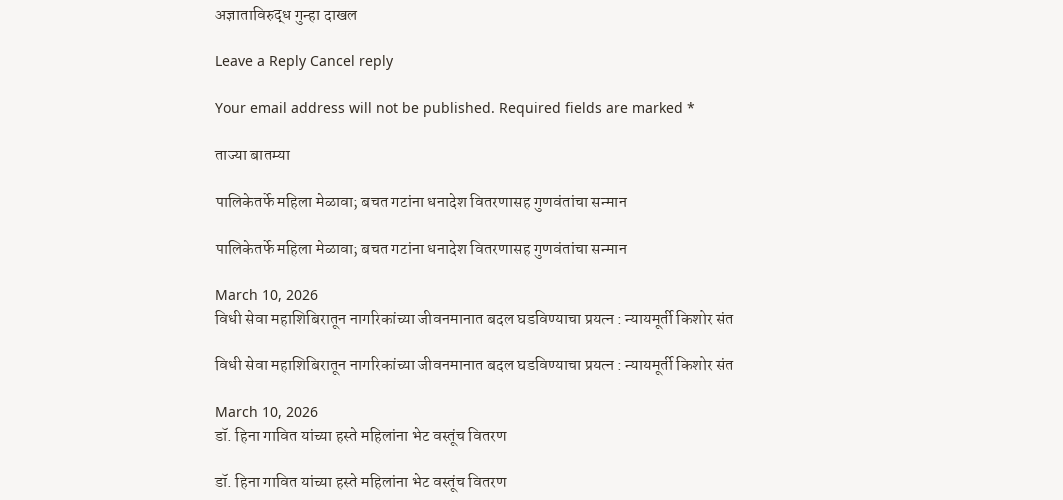अज्ञाताविरुद्ध गुन्हा दाखल

Leave a Reply Cancel reply

Your email address will not be published. Required fields are marked *

ताज्या बातम्या

पालिकेतर्फे महिला मेळावा; बचत गटांना धनादेश वितरणासह गुणवंतांचा सन्मान

पालिकेतर्फे महिला मेळावा; बचत गटांना धनादेश वितरणासह गुणवंतांचा सन्मान

March 10, 2026
विधी सेवा महाशिबिरातून नागरिकांच्या जीवनमानात बदल घडविण्याचा प्रयत्न : न्यायमूर्ती किशोर संत

विधी सेवा महाशिबिरातून नागरिकांच्या जीवनमानात बदल घडविण्याचा प्रयत्न : न्यायमूर्ती किशोर संत

March 10, 2026
डॉ. हिना गावित यांच्या हस्ते महिलांना भेट वस्तूंच वितरण

डॉ. हिना गावित यांच्या हस्ते महिलांना भेट वस्तूंच वितरण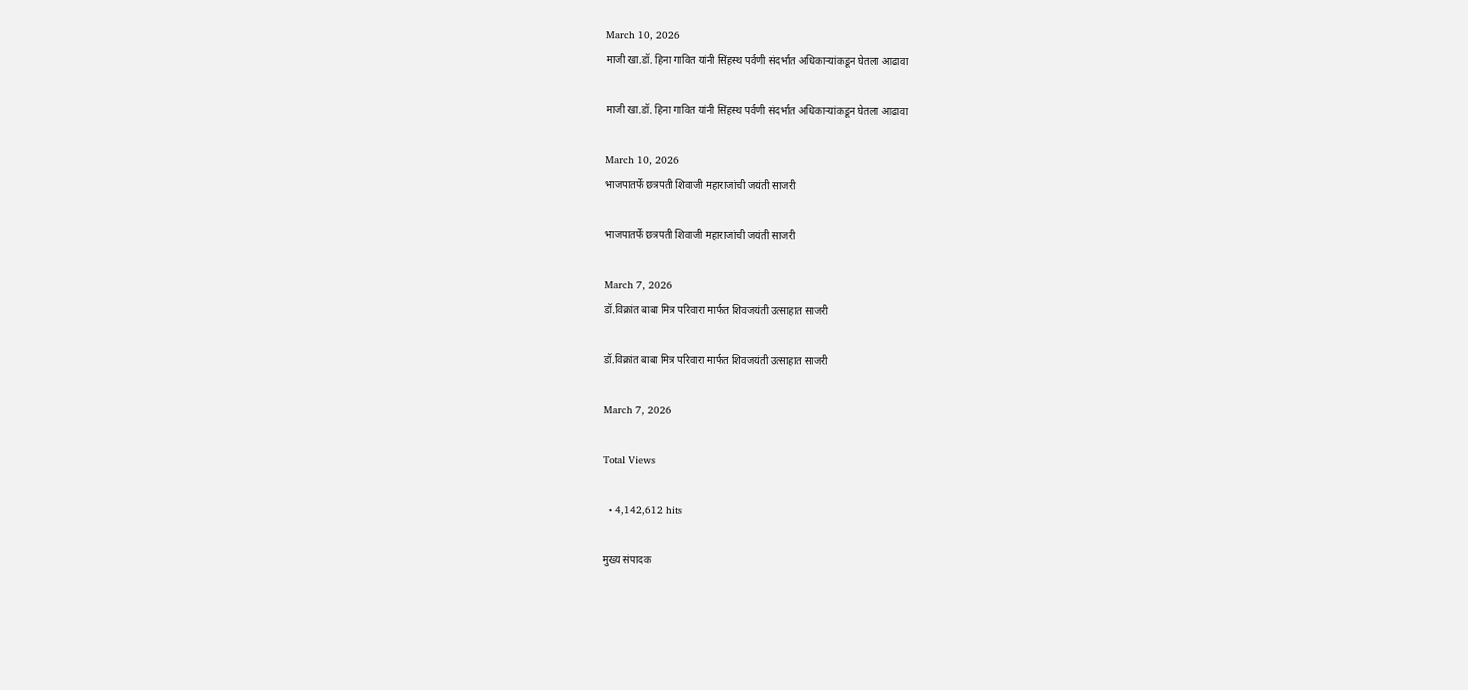March 10, 2026
माजी खा.डॉ. हिना गावित यांनी सिंहस्थ पर्वणी संदर्भात अधिकाऱ्यांकडून घेतला आढावा

माजी खा.डॉ. हिना गावित यांनी सिंहस्थ पर्वणी संदर्भात अधिकाऱ्यांकडून घेतला आढावा

March 10, 2026
भाजपातर्फे छत्रपती शिवाजी महाराजांची जयंती साजरी

भाजपातर्फे छत्रपती शिवाजी महाराजांची जयंती साजरी

March 7, 2026
डॉ.विक्रांत बाबा मित्र परिवारा मार्फत शिवजयंती उत्साहात साजरी

डॉ.विक्रांत बाबा मित्र परिवारा मार्फत शिवजयंती उत्साहात साजरी

March 7, 2026

Total Views

  • 4,142,612 hits

मुख्य संपादक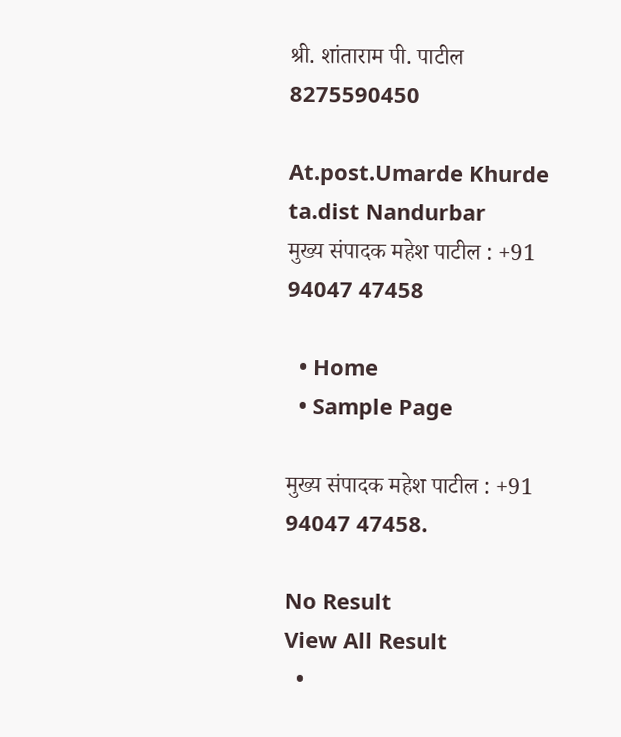श्री. शांताराम पी. पाटील
8275590450

At.post.Umarde Khurde ta.dist Nandurbar
मुख्य संपादक महेश पाटील : +91 94047 47458

  • Home
  • Sample Page

मुख्य संपादक महेश पाटील : +91 94047 47458.

No Result
View All Result
  •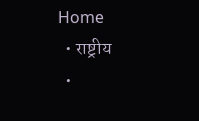Home
  • राष्ट्रीय
  •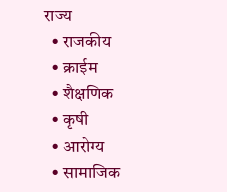राज्य
  • राजकीय
  • क्राईम
  • शैक्षणिक
  • कृषी
  • आरोग्य
  • सामाजिक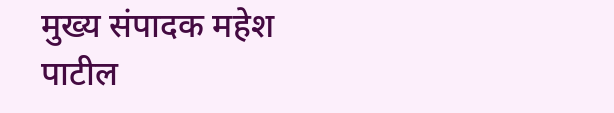मुख्य संपादक महेश पाटील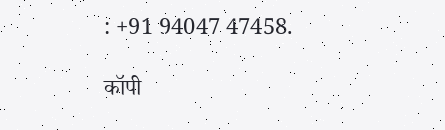: +91 94047 47458.

कॉपी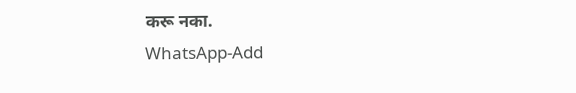करू नका.
WhatsApp-Add